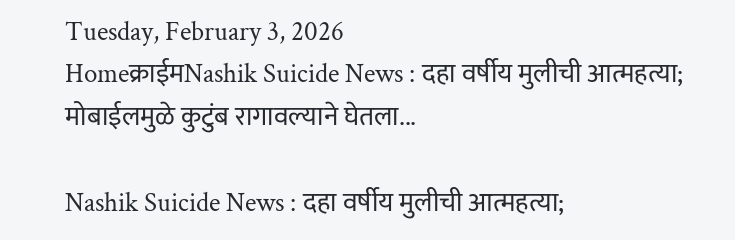Tuesday, February 3, 2026
Homeक्राईमNashik Suicide News : दहा वर्षीय मुलीची आत्महत्या; मोबाईलमुळे कुटुंब रागावल्याने घेतला...

Nashik Suicide News : दहा वर्षीय मुलीची आत्महत्या;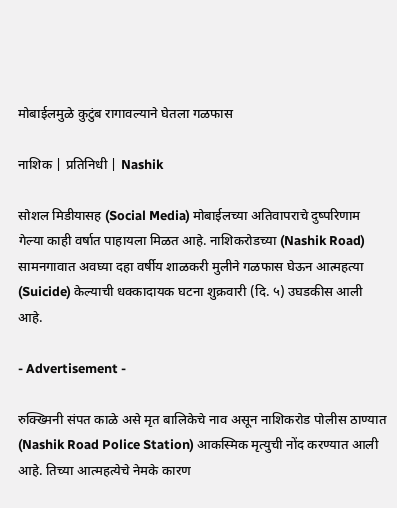मोबाईलमुळे कुटुंब रागावल्याने घेतला गळफास

नाशिक | प्रतिनिधी | Nashik

सोशल मिडीयासह (Social Media) मोबाईलच्या अतिवापराचे दुष्परिणाम गेल्या काही वर्षात पाहायला मिळत आहे. नाशिकरोडच्या (Nashik Road) सामनगावात अवघ्या दहा वर्षीय शाळकरी मुलीने गळफास घेऊन आत्महत्या (Suicide) केल्याची धक्कादायक घटना शुक्रवारी (दि. ५) उघडकीस आली आहे.

- Advertisement -

रुक्ख्मिनी संपत काळे असे मृत बालिकेचे नाव असून नाशिकरोड पोलीस ठाण्यात (Nashik Road Police Station) आकस्मिक मृत्युची नोंद करण्यात आली आहे. तिच्या आत्महत्येचे नेमके कारण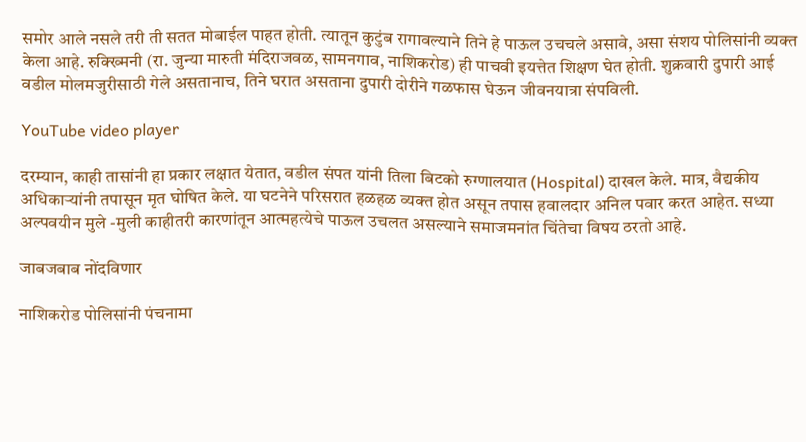समोर आले नसले तरी ती सतत मोबाईल पाहत होती. त्यातून कुटुंब रागावल्याने तिने हे पाऊल उचचले असावे, असा संशय पोलिसांनी व्यक्त केला आहे. रुक्ख्मिनी (रा. जुन्या मारुती मंदिराजवळ, सामनगाव, नाशिकरोड) ही पाचवी इयत्तेत शिक्षण घेत होती. शुक्रवारी दुपारी आई वडील मोलमजुरीसाठी गेले असतानाच, तिने घरात असताना दुपारी दोरीने गळफास घेऊन जीवनयात्रा संपविली.

YouTube video player

दरम्यान, काही तासांनी हा प्रकार लक्षात येतात, वडील संपत यांनी तिला बिटको रुग्णालयात (Hospital) दाखल केले. मात्र, वैद्यकीय अधिकाऱ्यांनी तपासून मृत घोषित केले. या घटनेने परिसरात हळहळ व्यक्त होत असून तपास हवालदार अनिल पवार करत आहेत. सध्या अल्पवयीन मुले -मुली काहीतरी कारणांतून आत्महत्येचे पाऊल उचलत असल्याने समाजमनांत चिंतेचा विषय ठरतो आहे.

जाबजबाब नोंदविणार

नाशिकरोड पोलिसांनी पंचनामा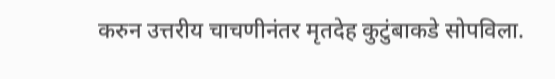करुन उत्तरीय चाचणीनंतर मृतदेह कुटुंबाकडे सोपविला.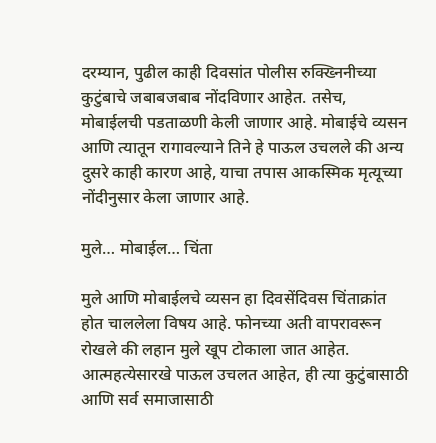दरम्यान, पुढील काही दिवसांत पोलीस रुक्ख्निनीच्या कुटुंबाचे जबाबजबाब नोंदविणार आहेत. तसेच, मोबाईलची पडताळणी केली जाणार आहे. मोबाईचे व्यसन आणि त्यातून रागावल्याने तिने हे पाऊल उचलले की अन्य दुसरे काही कारण आहे, याचा तपास आकस्मिक मृत्यूच्या नोंदीनुसार केला जाणार आहे.

मुले… मोबाईल… चिंता

मुले आणि मोबाईलचे व्यसन हा दिवसेंदिवस चिंताक्रांत होत चाललेला विषय आहे. फोनच्या अती वापरावरून रोखले की लहान मुले खूप टोकाला जात आहेत. आत्महत्येसारखे पाऊल उचलत आहेत, ही त्या कुटुंबासाठी आणि सर्व समाजासाठी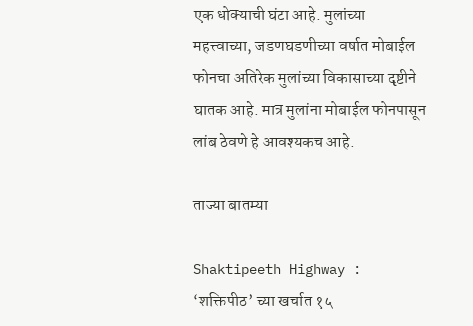एक धोक्याची घंटा आहे. मुलांच्या महत्त्वाच्या, जडणघडणीच्या वर्षात मोबाईल फोनचा अतिरेक मुलांच्या विकासाच्या दृष्टीने घातक आहे. मात्र मुलांना मोबाईल फोनपासून लांब ठेवणे हे आवश्यकच आहे.

ताज्या बातम्या

Shaktipeeth Highway : ‘शक्तिपीठ’ च्या खर्चात १५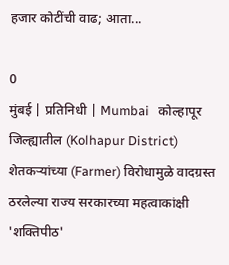हजार कोटींची वाढ; आता...

0
मुंबई | प्रतिनिधी | Mumbai   कोल्हापूर जिल्ह्यातील (Kolhapur District) शेतकऱ्यांच्या (Farmer) विरोधामुळे वादग्रस्त ठरलेल्या राज्य सरकारच्या महत्वाकांक्षी 'शक्तिपीठ'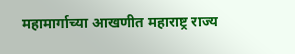महामार्गाच्या आखणीत महाराष्ट्र राज्य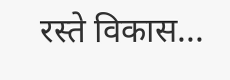रस्ते विकास...